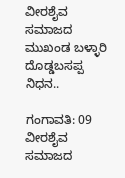ವೀರಶೈವ ಸಮಾಜದ ಮುಖಂಡ ಬಳ್ಳಾರಿ ದೊಡ್ಡಬಸಪ್ಪ ನಿಧನ..

ಗಂಗಾವತಿ: 09 ವೀರಶೈವ ಸಮಾಜದ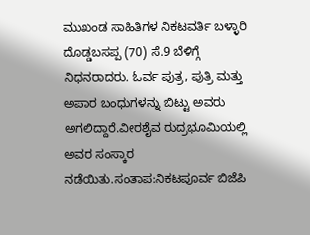ಮುಖಂಡ ಸಾಹಿತಿಗಳ ನಿಕಟವರ್ತಿ ಬಳ್ಳಾರಿ ದೊಡ್ಡಬಸಪ್ಪ (70) ಸೆ.9 ಬೆಳಿಗ್ಗೆ ನಿಧನರಾದರು. ಓರ್ವ ಪುತ್ರ, ಪುತ್ರಿ ಮತ್ತು ಅಪಾರ ಬಂಧುಗಳನ್ನು ಬಿಟ್ಟು ಅವರು ಅಗಲಿದ್ದಾರೆ.ವೀರಶೈವ ರುದ್ರಭೂಮಿಯಲ್ಲಿ ಅವರ ಸಂಸ್ಕಾರ ನಡೆಯಿತು.ಸಂತಾಪ:ನಿಕಟಪೂರ್ವ ಬಿಜೆಪಿ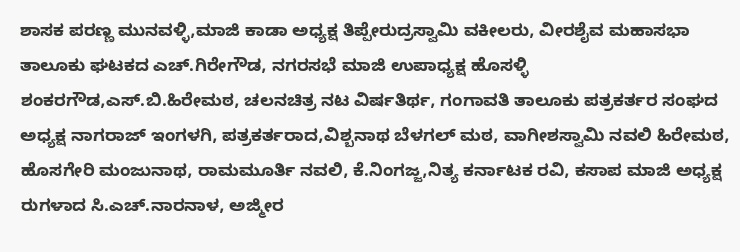ಶಾಸಕ ಪರಣ್ಣ ಮುನವಳ್ಳಿ,ಮಾಜಿ ಕಾಡಾ ಅಧ್ಯಕ್ಷ ತಿಪ್ಪೇರುದ್ರಸ್ವಾಮಿ ವಕೀಲರು, ವೀರಶೈವ ಮಹಾಸಭಾ ತಾಲೂಕು ಘಟಕದ ಎಚ್.ಗಿರೇಗೌಡ, ನಗರಸಭೆ ಮಾಜಿ ಉಪಾಧ್ಯಕ್ಷ ಹೊಸಳ್ಳಿ ಶಂಕರಗೌಡ,ಎಸ್.ಬಿ.ಹಿರೇಮಠ, ಚಲನಚಿತ್ರ ನಟ ವಿರ್ಷತಿರ್ಥ, ಗಂಗಾವತಿ ತಾಲೂಕು ಪತ್ರಕರ್ತರ ಸಂಘದ ಅಧ್ಯಕ್ಷ ನಾಗರಾಜ್ ಇಂಗಳಗಿ, ಪತ್ರಕರ್ತರಾದ,ವಿಶ್ಬನಾಥ ಬೆಳಗಲ್ ಮಠ, ವಾಗೀಶಸ್ವಾಮಿ ನವಲಿ ಹಿರೇಮಠ, ಹೊಸಗೇರಿ ಮಂಜುನಾಥ, ರಾಮಮೂರ್ತಿ ನವಲಿ, ಕೆ.ನಿಂಗಜ್ಜ,ನಿತ್ಯ ಕರ್ನಾಟಕ ರವಿ, ಕಸಾಪ ಮಾಜಿ ಅಧ್ಯಕ್ಷ ರುಗಳಾದ ಸಿ.ಎಚ್.ನಾರನಾಳ, ಅಜ್ಮೀರ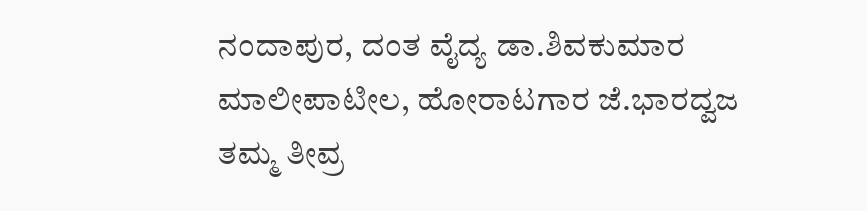ನಂದಾಪುರ, ದಂತ ವೈದ್ಯ ಡಾ.ಶಿವಕುಮಾರ ಮಾಲೀಪಾಟೀಲ, ಹೋರಾಟಗಾರ ಜೆ.ಭಾರದ್ವಜ ತಮ್ಮ ತೀವ್ರ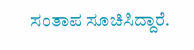ಸಂತಾಪ ಸೂಚಿಸಿದ್ದಾರೆ.